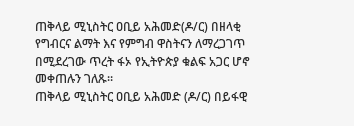ጠቅላይ ሚኒስትር ዐቢይ አሕመድ(ዶ/ር) በዘላቂ የግብርና ልማት እና የምግብ ዋስትናን ለማረጋገጥ በሚደረገው ጥረት ፋኦ የኢትዮጵያ ቁልፍ አጋር ሆኖ መቀጠሉን ገለጹ።
ጠቅላይ ሚኒስትር ዐቢይ አሕመድ (ዶ/ር) በይፋዊ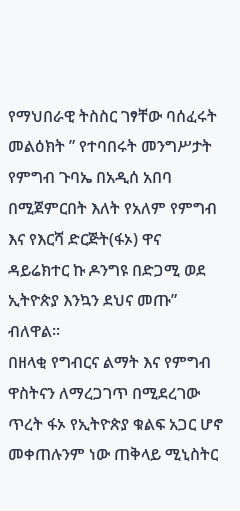የማህበራዊ ትስስር ገፃቸው ባሰፈሩት መልዕክት ” የተባበሩት መንግሥታት የምግብ ጉባኤ በአዲሰ አበባ በሚጀምርበት እለት የአለም የምግብ እና የእርሻ ድርጅት(ፋኦ) ዋና ዳይሬክተር ኩ ዶንግዩ በድጋሚ ወደ ኢትዮጵያ እንኳን ደህና መጡ” ብለዋል።
በዘላቂ የግብርና ልማት እና የምግብ ዋስትናን ለማረጋገጥ በሚደረገው ጥረት ፋኦ የኢትዮጵያ ቁልፍ አጋር ሆኖ መቀጠሉንም ነው ጠቅላይ ሚኒስትር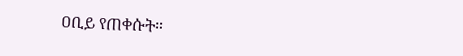ዐቢይ የጠቀሱት።